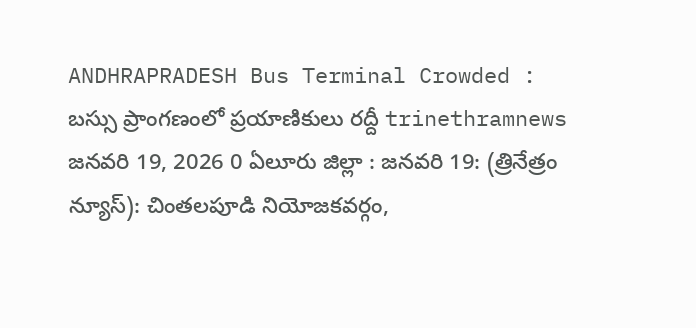ANDHRAPRADESH Bus Terminal Crowded : బస్సు ప్రాంగణంలో ప్రయాణికులు రద్దీ trinethramnews జనవరి 19, 2026 0 ఏలూరు జిల్లా : జనవరి 19: (త్రినేత్రం న్యూస్): చింతలపూడి నియోజకవర్గం,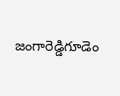జంగారెడ్డిగూడెం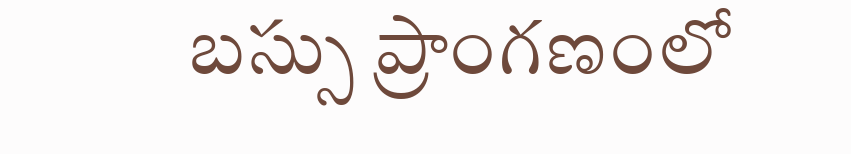బస్సు ప్రాంగణంలో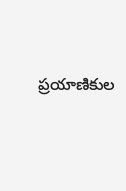ప్రయాణికుల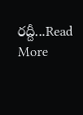రద్దీ...Read More